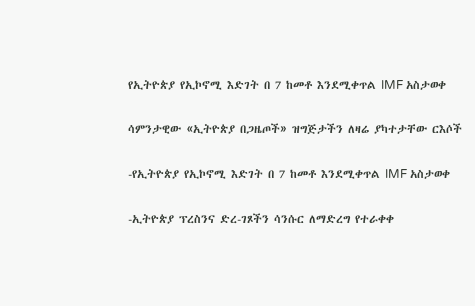የኢትዮጵያ የኢኮኖሚ እድገት በ 7 ከመቶ እንደሚቀጥል IMF አስታወቀ

ሳምንታዊው «ኢትዮጵያ በጋዜጦች» ዝግጅታችን ለዛሬ ያካተታቸው ርእሶች

-የኢትዮጵያ የኢኮኖሚ እድገት በ 7 ከመቶ እንደሚቀጥል IMF አስታወቀ

-ኢትዮጵያ ፕረስንና ድረ-ገጾችን ሳንሱር ለማድረግ የተራቀቀ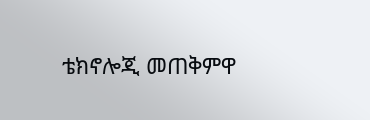ቴክኖሎጂ መጠቅምዋ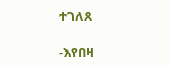ተገለጸ

-እየበዛ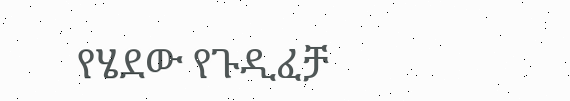የሄደው የጉዲፈቻ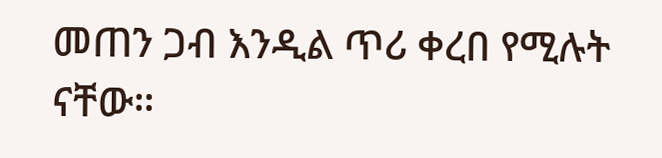መጠን ጋብ እንዲል ጥሪ ቀረበ የሚሉት ናቸው።